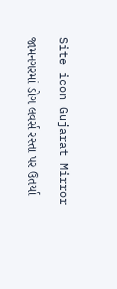Site icon Gujarat Mirror

જામનગરમાં ડોગ લવર્સ રસ્તા પર ઉતર્યા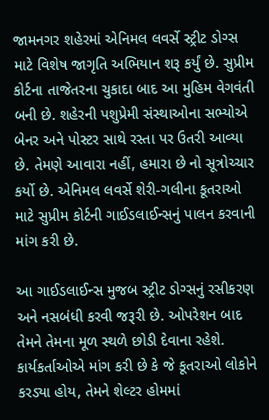જામનગર શહેરમાં એનિમલ લવર્સે સ્ટ્રીટ ડોગ્સ માટે વિશેષ જાગૃતિ અભિયાન શરૂ કર્યું છે. સુપ્રીમ કોર્ટના તાજેતરના ચુકાદા બાદ આ મુહિમ વેગવંતી બની છે. શહેરની પશુપ્રેમી સંસ્થાઓના સભ્યોએ બેનર અને પોસ્ટર સાથે રસ્તા પર ઉતરી આવ્યા છે. તેમણે આવારા નહીં, હમારા છે નો સૂત્રોચ્ચાર કર્યો છે. એનિમલ લવર્સે શેરી-ગલીના કૂતરાઓ માટે સુપ્રીમ કોર્ટની ગાઈડલાઈન્સનું પાલન કરવાની માંગ કરી છે.

આ ગાઈડલાઈન્સ મુજબ સ્ટ્રીટ ડોગ્સનું રસીકરણ અને નસબંધી કરવી જરૂરી છે. ઓપરેશન બાદ તેમને તેમના મૂળ સ્થળે છોડી દેવાના રહેશે. કાર્યકર્તાઓએ માંગ કરી છે કે જે કૂતરાઓ લોકોને કરડ્યા હોય, તેમને શેલ્ટર હોમમાં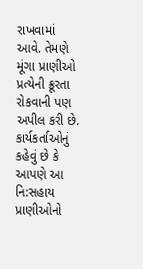રાખવામાં આવે. તેમણે મૂંગા પ્રાણીઓ પ્રત્યેની ક્રૂરતા રોકવાની પણ અપીલ કરી છે. કાર્યકર્તાઓનું કહેવું છે કે આપણે આ નિ:સહાય પ્રાણીઓનો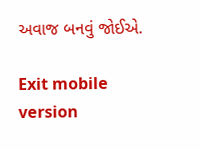અવાજ બનવું જોઈએ.

Exit mobile version